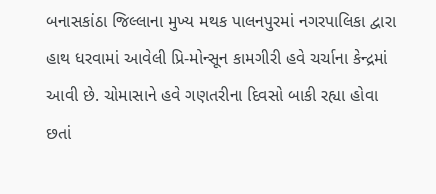બનાસકાંઠા જિલ્લાના મુખ્ય મથક પાલનપુરમાં નગરપાલિકા દ્વારા હાથ ધરવામાં આવેલી પ્રિ-મોન્સૂન કામગીરી હવે ચર્ચાના કેન્દ્રમાં આવી છે. ચોમાસાને હવે ગણતરીના દિવસો બાકી રહ્યા હોવા છતાં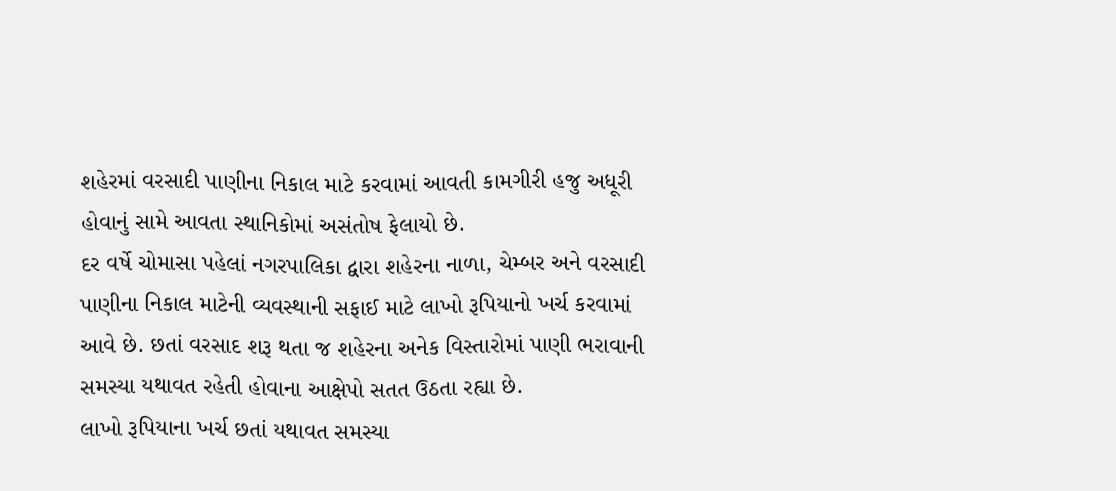શહેરમાં વરસાદી પાણીના નિકાલ માટે કરવામાં આવતી કામગીરી હજુ અધૂરી હોવાનું સામે આવતા સ્થાનિકોમાં અસંતોષ ફેલાયો છે.
દર વર્ષે ચોમાસા પહેલાં નગરપાલિકા દ્વારા શહેરના નાળા, ચેમ્બર અને વરસાદી પાણીના નિકાલ માટેની વ્યવસ્થાની સફાઈ માટે લાખો રૂપિયાનો ખર્ચ કરવામાં આવે છે. છતાં વરસાદ શરૂ થતા જ શહેરના અનેક વિસ્તારોમાં પાણી ભરાવાની સમસ્યા યથાવત રહેતી હોવાના આક્ષેપો સતત ઉઠતા રહ્યા છે.
લાખો રૂપિયાના ખર્ચ છતાં યથાવત સમસ્યા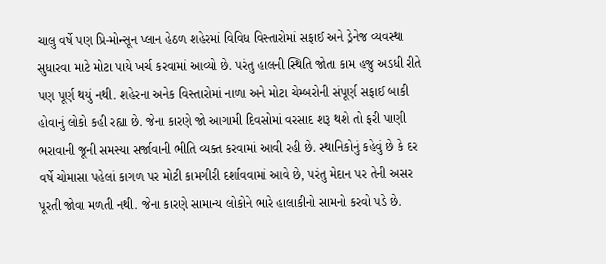ચાલુ વર્ષે પણ પ્રિ-મોન્સૂન પ્લાન હેઠળ શહેરમાં વિવિધ વિસ્તારોમાં સફાઈ અને ડ્રેનેજ વ્યવસ્થા સુધારવા માટે મોટા પાયે ખર્ચ કરવામાં આવ્યો છે. પરંતુ હાલની સ્થિતિ જોતા કામ હજુ અડધી રીતે પણ પૂર્ણ થયું નથી. શહેરના અનેક વિસ્તારોમાં નાળા અને મોટા ચેમ્બરોની સંપૂર્ણ સફાઈ બાકી હોવાનું લોકો કહી રહ્યા છે. જેના કારણે જો આગામી દિવસોમાં વરસાદ શરૂ થશે તો ફરી પાણી ભરાવાની જૂની સમસ્યા સર્જાવાની ભીતિ વ્યક્ત કરવામાં આવી રહી છે. સ્થાનિકોનું કહેવું છે કે દર વર્ષે ચોમાસા પહેલાં કાગળ પર મોટી કામગીરી દર્શાવવામાં આવે છે, પરંતુ મેદાન પર તેની અસર પૂરતી જોવા મળતી નથી. જેના કારણે સામાન્ય લોકોને ભારે હાલાકીનો સામનો કરવો પડે છે.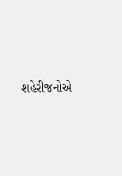શહેરીજનોએ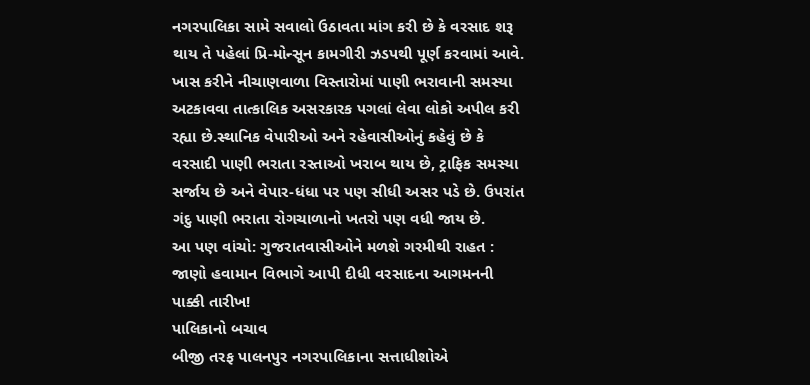નગરપાલિકા સામે સવાલો ઉઠાવતા માંગ કરી છે કે વરસાદ શરૂ થાય તે પહેલાં પ્રિ-મોન્સૂન કામગીરી ઝડપથી પૂર્ણ કરવામાં આવે. ખાસ કરીને નીચાણવાળા વિસ્તારોમાં પાણી ભરાવાની સમસ્યા અટકાવવા તાત્કાલિક અસરકારક પગલાં લેવા લોકો અપીલ કરી રહ્યા છે.સ્થાનિક વેપારીઓ અને રહેવાસીઓનું કહેવું છે કે વરસાદી પાણી ભરાતા રસ્તાઓ ખરાબ થાય છે, ટ્રાફિક સમસ્યા સર્જાય છે અને વેપાર-ધંધા પર પણ સીધી અસર પડે છે. ઉપરાંત ગંદુ પાણી ભરાતા રોગચાળાનો ખતરો પણ વધી જાય છે.
આ પણ વાંચો: ગુજરાતવાસીઓને મળશે ગરમીથી રાહત : જાણો હવામાન વિભાગે આપી દીધી વરસાદના આગમનની પાક્કી તારીખ!
પાલિકાનો બચાવ
બીજી તરફ પાલનપુર નગરપાલિકાના સત્તાધીશોએ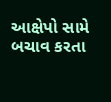આક્ષેપો સામે બચાવ કરતા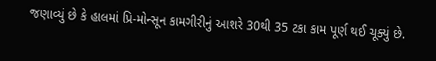જણાવ્યું છે કે હાલમાં પ્રિ-મોન્સૂન કામગીરીનું આશરે 30થી 35 ટકા કામ પૂર્ણ થઈ ચૂક્યું છે.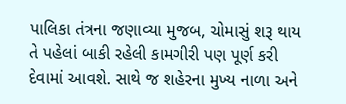પાલિકા તંત્રના જણાવ્યા મુજબ, ચોમાસું શરૂ થાય તે પહેલાં બાકી રહેલી કામગીરી પણ પૂર્ણ કરી દેવામાં આવશે. સાથે જ શહેરના મુખ્ય નાળા અને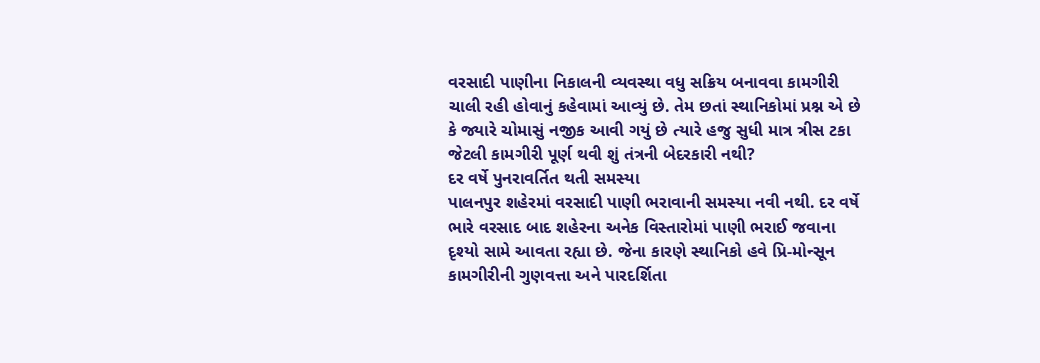વરસાદી પાણીના નિકાલની વ્યવસ્થા વધુ સક્રિય બનાવવા કામગીરી ચાલી રહી હોવાનું કહેવામાં આવ્યું છે. તેમ છતાં સ્થાનિકોમાં પ્રશ્ન એ છે કે જ્યારે ચોમાસું નજીક આવી ગયું છે ત્યારે હજુ સુધી માત્ર ત્રીસ ટકા જેટલી કામગીરી પૂર્ણ થવી શું તંત્રની બેદરકારી નથી?
દર વર્ષે પુનરાવર્તિત થતી સમસ્યા
પાલનપુર શહેરમાં વરસાદી પાણી ભરાવાની સમસ્યા નવી નથી. દર વર્ષે ભારે વરસાદ બાદ શહેરના અનેક વિસ્તારોમાં પાણી ભરાઈ જવાના દૃશ્યો સામે આવતા રહ્યા છે. જેના કારણે સ્થાનિકો હવે પ્રિ-મોન્સૂન કામગીરીની ગુણવત્તા અને પારદર્શિતા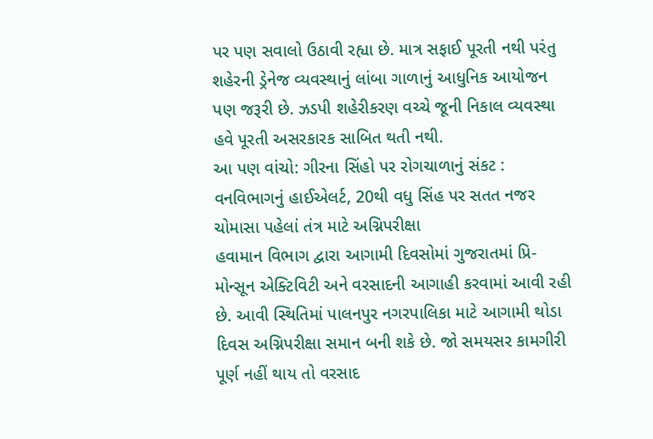પર પણ સવાલો ઉઠાવી રહ્યા છે. માત્ર સફાઈ પૂરતી નથી પરંતુ શહેરની ડ્રેનેજ વ્યવસ્થાનું લાંબા ગાળાનું આધુનિક આયોજન પણ જરૂરી છે. ઝડપી શહેરીકરણ વચ્ચે જૂની નિકાલ વ્યવસ્થા હવે પૂરતી અસરકારક સાબિત થતી નથી.
આ પણ વાંચો: ગીરના સિંહો પર રોગચાળાનું સંકટ : વનવિભાગનું હાઈએલર્ટ, 20થી વધુ સિંહ પર સતત નજર
ચોમાસા પહેલાં તંત્ર માટે અગ્નિપરીક્ષા
હવામાન વિભાગ દ્વારા આગામી દિવસોમાં ગુજરાતમાં પ્રિ-મોન્સૂન એક્ટિવિટી અને વરસાદની આગાહી કરવામાં આવી રહી છે. આવી સ્થિતિમાં પાલનપુર નગરપાલિકા માટે આગામી થોડા દિવસ અગ્નિપરીક્ષા સમાન બની શકે છે. જો સમયસર કામગીરી પૂર્ણ નહીં થાય તો વરસાદ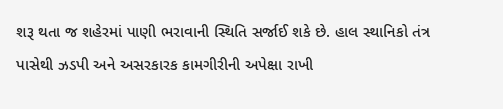શરૂ થતા જ શહેરમાં પાણી ભરાવાની સ્થિતિ સર્જાઈ શકે છે. હાલ સ્થાનિકો તંત્ર પાસેથી ઝડપી અને અસરકારક કામગીરીની અપેક્ષા રાખી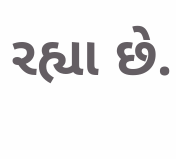રહ્યા છે.